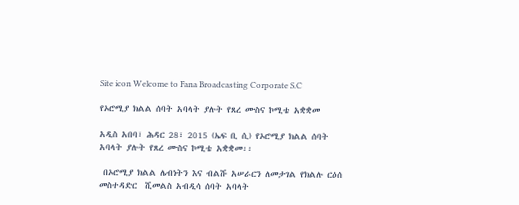Site icon Welcome to Fana Broadcasting Corporate S.C

የኦሮሚያ ክልል ሰባት አባላት ያሉት የጸረ ሙስና ኮሚቴ አቋቋመ

አዲስ አበባ፣ ሕዳር 28፣ 2015 (ኤፍ ቢ ሲ) የኦሮሚያ ክልል ሰባት አባላት ያሉት የጸረ ሙስና ኮሚቴ አቋቋመ፡፡

 በኦሮሚያ ክልል ሌብነትን እና ብልሹ አሠራርን ለመታገል የክልሉ ርዕሰ መስተዳድር  ሺመልስ አብዲሳ ሰባት አባላት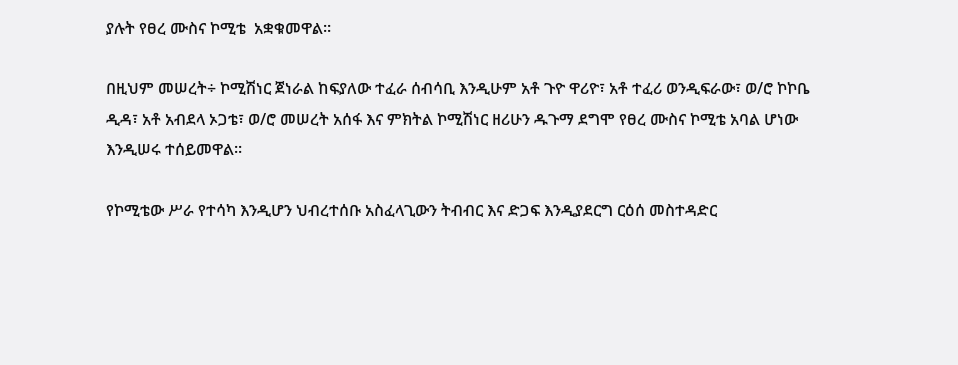ያሉት የፀረ ሙስና ኮሚቴ  አቋቁመዋል።

በዚህም መሠረት÷ ኮሚሽነር ጀነራል ከፍያለው ተፈራ ሰብሳቢ እንዲሁም አቶ ጉዮ ዋሪዮ፣ አቶ ተፈሪ ወንዲፍራው፣ ወ/ሮ ኮኮቤ ዲዳ፣ አቶ አብደላ ኦጋቴ፣ ወ/ሮ መሠረት አሰፋ እና ምክትል ኮሚሽነር ዘሪሁን ዱጉማ ደግሞ የፀረ ሙስና ኮሚቴ አባል ሆነው እንዲሠሩ ተሰይመዋል፡፡

የኮሚቴው ሥራ የተሳካ እንዲሆን ህብረተሰቡ አስፈላጊውን ትብብር እና ድጋፍ እንዲያደርግ ርዕሰ መስተዳድር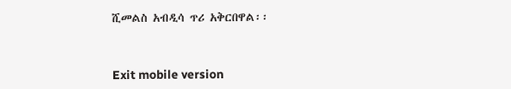ሺመልስ አብዲሳ ጥሪ አቅርበዋል፡፡



Exit mobile version